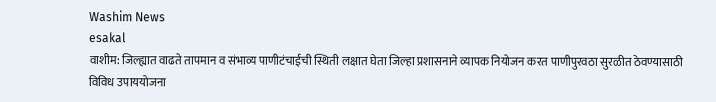Washim News
esakal
वाशीम: जिल्ह्यात वाढते तापमान व संभाव्य पाणीटंचाईची स्थिती लक्षात घेता जिल्हा प्रशासनाने व्यापक नियोजन करत पाणीपुरवठा सुरळीत ठेवण्यासाठी विविध उपाययोजना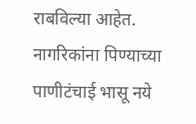राबविल्या आहेत. नागरिकांना पिण्याच्या पाणीटंचाई भासू नये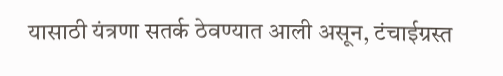यासाठी यंत्रणा सतर्क ठेवण्यात आली असून, टंचाईग्रस्त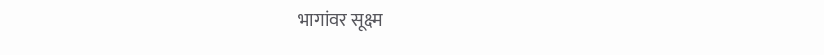भागांवर सूक्ष्म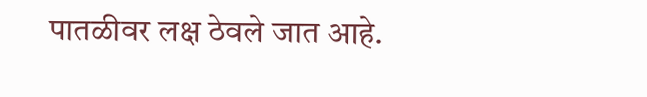पातळीवर लक्ष ठेवले जात आहे.